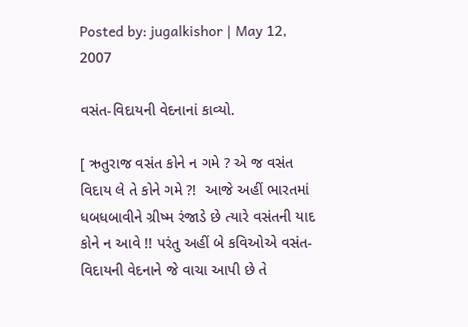Posted by: jugalkishor | May 12, 2007

વસંત-વિદાયની વેદનાનાં કાવ્યો.

[ ઋતુરાજ વસંત કોને ન ગમે ? એ જ વસંત વિદાય લે તે કોને ગમે ?!  આજે અહીં ભારતમાં ધબધબાવીને ગ્રીષ્મ રંજાડે છે ત્યારે વસંતની યાદ કોને ન આવે !! પરંતુ અહીં બે કવિઓએ વસંત-વિદાયની વેદનાને જે વાચા આપી છે તે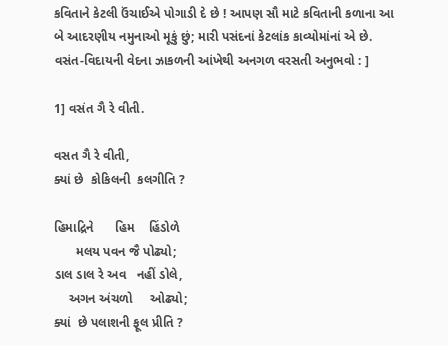કવિતાને કેટલી ઉંચાઈએ પોગાડી દે છે ! આપણ સૌ માટે કવિતાની કળાના આ બે આદરણીય નમુનાઓ મૂકું છું; મારી પસંદનાં કેટલાંક કાવ્યોમાંનાં એ છે. વસંત-વિદાયની વેદના ઝાકળની આંખેથી અનગળ વરસતી અનુભવો : ]

1] વસંત ગૈ રે વીતી.

વસત ગૈ રે વીતી,
ક્યાં છે  કોકિલની  કલગીતિ ?

હિમાદ્રિને      હિમ    હિંડોળે
      મલય પવન જૈ પોઢ્યો;
ડાલ ડાલ રે અવ   નહીં ડોલે,
    અગન અંચળો     ઓઢ્યો;
ક્યાં  છે પલાશની ફૂલ પ્રીતિ ?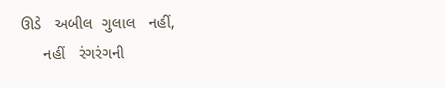ઊડે   અબીલ  ગુલાલ   નહીં,
     નહીં   રંગરંગની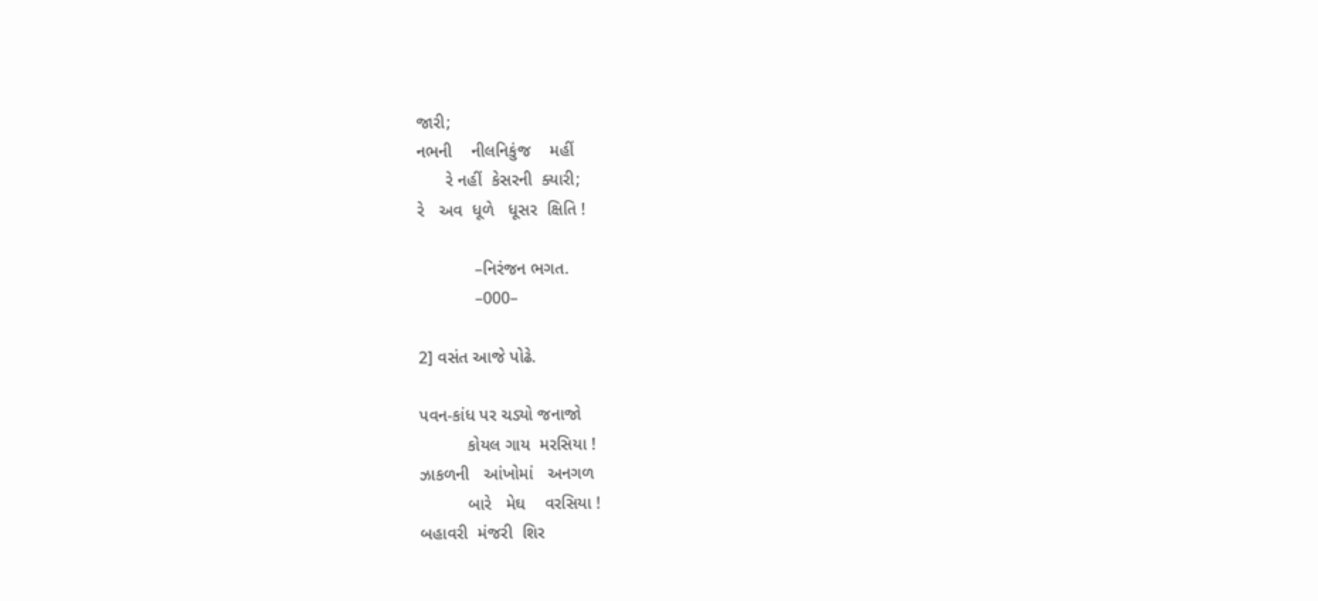જારી;
નભની    નીલનિકુંજ    મહીં
      રે નહીં  કેસરની  ક્યારી;
રે   અવ  ધૂળે   ધૂસર  ક્ષિતિ !

            –નિરંજન ભગત.
            –000–

2] વસંત આજે પોઢે.

પવન-કાંધ પર ચડ્યો જનાજો
          કોયલ ગાય  મરસિયા !
ઝાકળની   આંખોમાં   અનગળ
          બારે   મેઘ    વરસિયા !
બહાવરી  મંજરી  શિર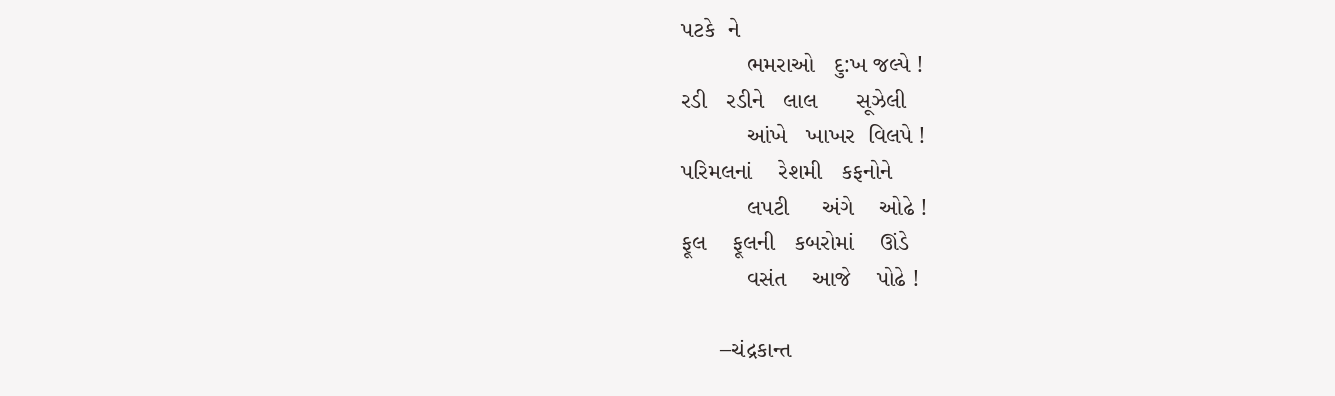પટકે  ને
          ભમરાઓ   દુ:ખ જલ્પે !
રડી   રડીને   લાલ      સૂઝેલી
          આંખે   ખાખર  વિલપે !
પરિમલનાં    રેશમી   કફનોને
          લપટી     અંગે    ઓઢે !
ફૂલ    ફૂલની   કબરોમાં    ઊંડે
          વસંત    આજે    પોઢે !

      –ચંદ્રકાન્ત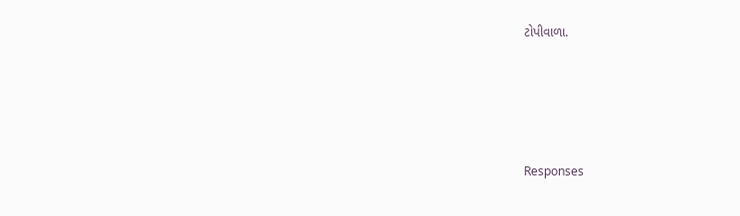ટોપીવાળા.




Responses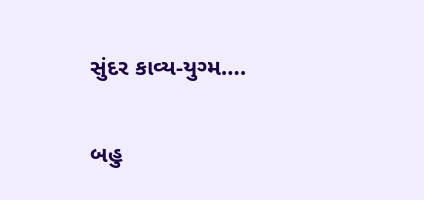સુંદર કાવ્ય-યુગ્મ….

બહુ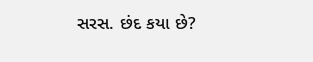સરસ. છંદ કયા છે?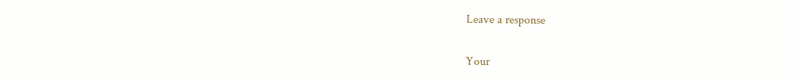Leave a response

Your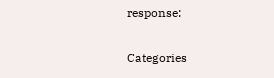response:

Categories